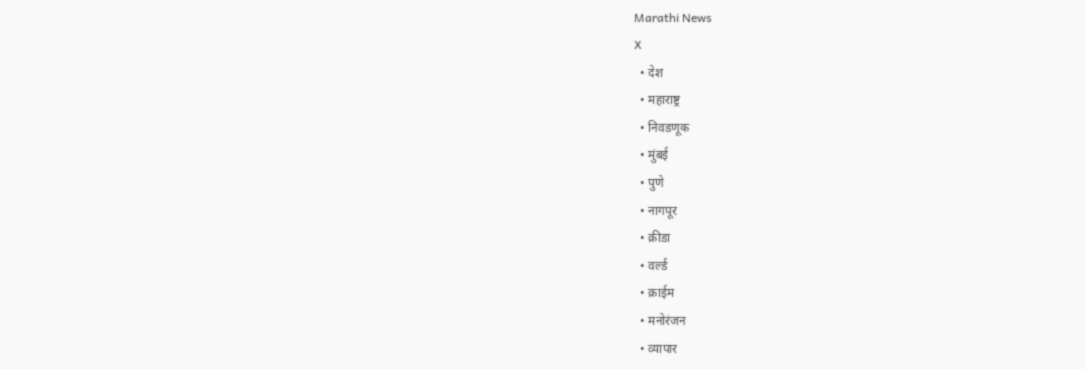Marathi News
X
  • देश
  • महाराष्ट्र
  • निवडणूक
  • मुंबई
  • पुणे
  • नागपूर
  • क्रीडा
  • वर्ल्ड
  • क्राईम
  • मनोरंजन
  • व्यापार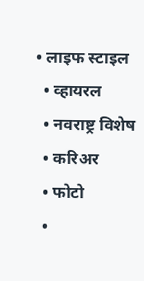• लाइफ स्टाइल
  • व्हायरल
  • नवराष्ट्र विशेष
  • करिअर
  • फोटो
  •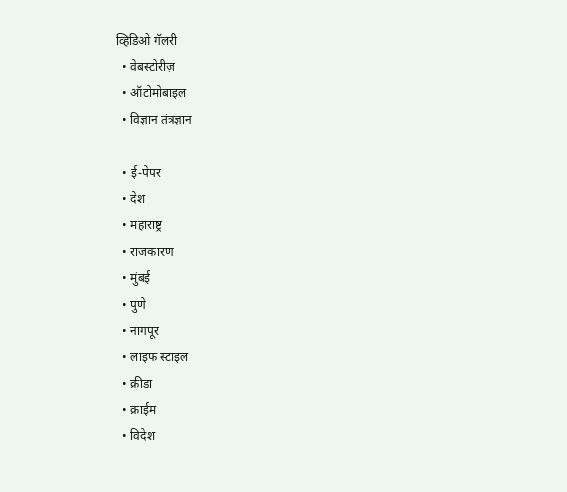व्हिडिओ गॅलरी
  • वेबस्टोरीज़
  • ऑटोमोबाइल
  • विज्ञान तंत्रज्ञान

  • ई-पेपर
  • देश
  • महाराष्ट्र
  • राजकारण
  • मुंबई
  • पुणे
  • नागपूर
  • लाइफ स्टाइल
  • क्रीडा
  • क्राईम
  • विदेश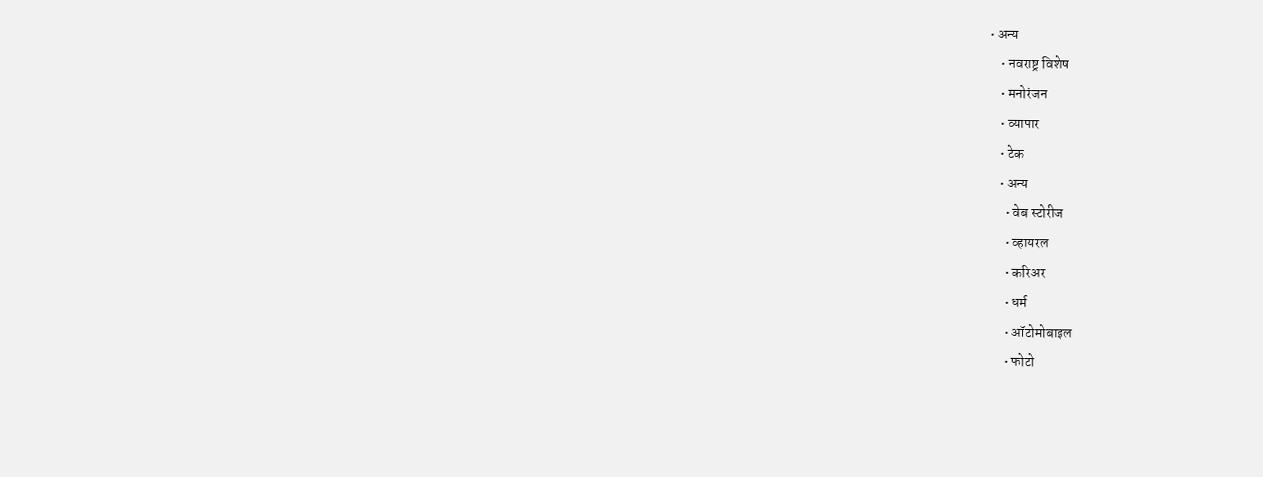• अन्य
    • नवराष्ट्र विशेष
    • मनोरंजन
    • व्यापार
    • टेक
    • अन्य
      • वेब स्टोरीज
      • व्हायरल
      • करिअर
      • धर्म
      • ऑटोमोबाइल
      • फोटो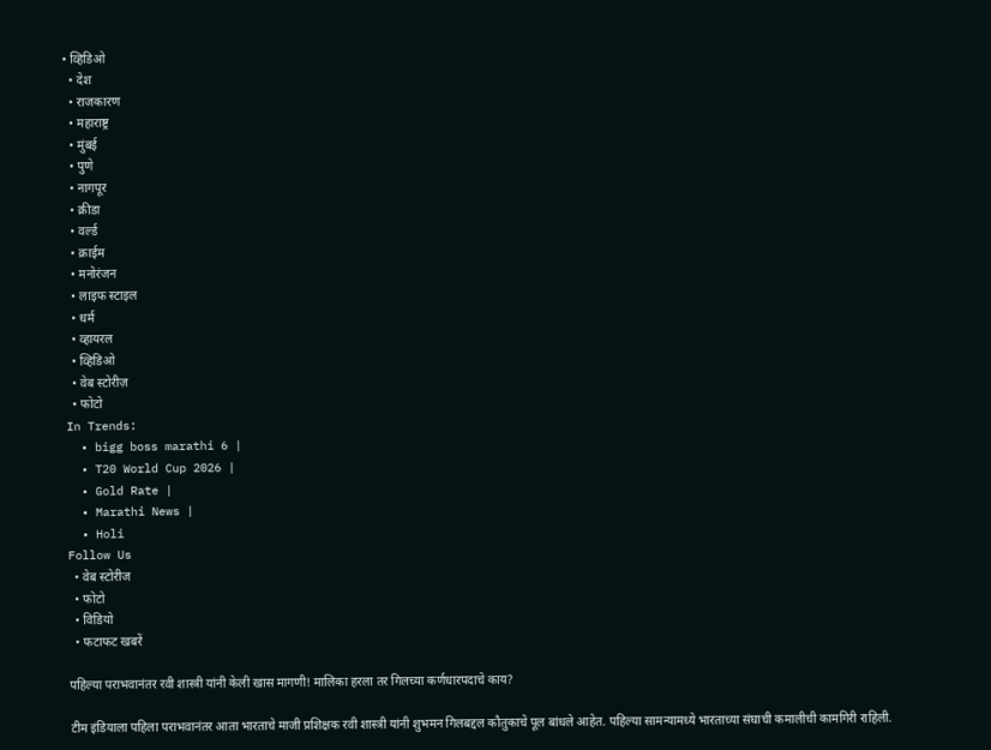• व्हिडिओ
  • देश
  • राजकारण
  • महाराष्ट्र
  • मुंबई
  • पुणे
  • नागपूर
  • क्रीडा
  • वर्ल्ड
  • क्राईम
  • मनोरंजन
  • लाइफ स्टाइल
  • धर्म
  • व्हायरल
  • व्हिडिओ
  • वेब स्टोरीज़
  • फोटो
In Trends:
  • bigg boss marathi 6 |
  • T20 World Cup 2026 |
  • Gold Rate |
  • Marathi News |
  • Holi
Follow Us
  • वेब स्टोरीज
  • फोटो
  • विडियो
  • फटाफट खबरें

पहिल्या पराभवानंतर रवी शास्त्री यांनी केली खास मागणी! मालिका हरला तर गिलच्या कर्णधारपदाचे काय?

टीम इंडियाला पहिला पराभवानंतर आता भारताचे माजी प्रशिक्षक रवी शास्त्री यांनी शुभमन गिलबद्दल कौतुकाचे पूल बांधले आहेत. पहिल्या सामन्यामध्ये भारताच्या संघाची कमालीची कामगिरी राहिली.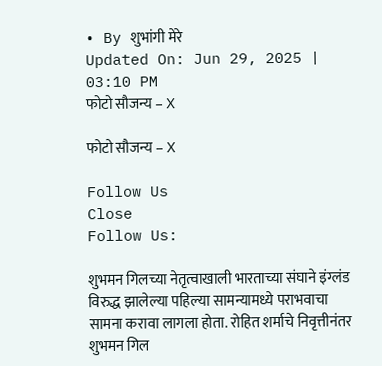• By शुभांगी मेरे
Updated On: Jun 29, 2025 | 03:10 PM
फोटो सौजन्य – X

फोटो सौजन्य – X

Follow Us
Close
Follow Us:

शुभमन गिलच्या नेतृत्वाखाली भारताच्या संघाने इंग्लंड विरुद्ध झालेल्या पहिल्या सामन्यामध्ये पराभवाचा सामना करावा लागला होता. रोहित शर्माचे निवृत्तीनंतर शुभमन गिल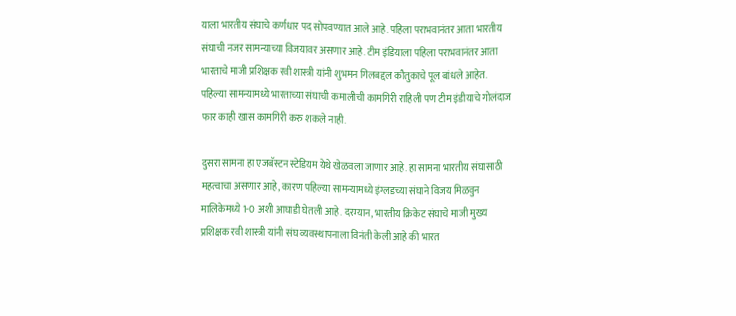याला भारतीय संघाचे कर्णधार पद सोपवण्यात आले आहे. पहिला पराभवानंतर आता भारतीय संघाची नजर सामन्याच्या विजयावर असणार आहे. टीम इंडियाला पहिला पराभवानंतर आता भारताचे माजी प्रशिक्षक रवी शास्त्री यांनी शुभमन गिलबद्दल कौतुकाचे पूल बांधले आहेत. पहिल्या सामन्यामध्ये भारताच्या संघाची कमालीची कामगिरी राहिली पण टीम इंडीयाचे गोलंदाज फार काही खास कामगिरी करु शकले नाही.

दुसरा सामना हा एजबॅस्टन स्टेडियम येथे खेळवला जाणार आहे. हा सामना भारतीय संघासाठी महत्वाचा असणार आहे, कारण पहिल्या सामन्यामध्ये इंग्लडच्या संघाने विजय मिळवुन मालिकेमध्ये 1-0 अशी आघाडी घेतली आहे. दरम्यान, भारतीय क्रिकेट संघाचे माजी मुख्य प्रशिक्षक रवी शास्त्री यांनी संघ व्यवस्थापनाला विनंती केली आहे की भारत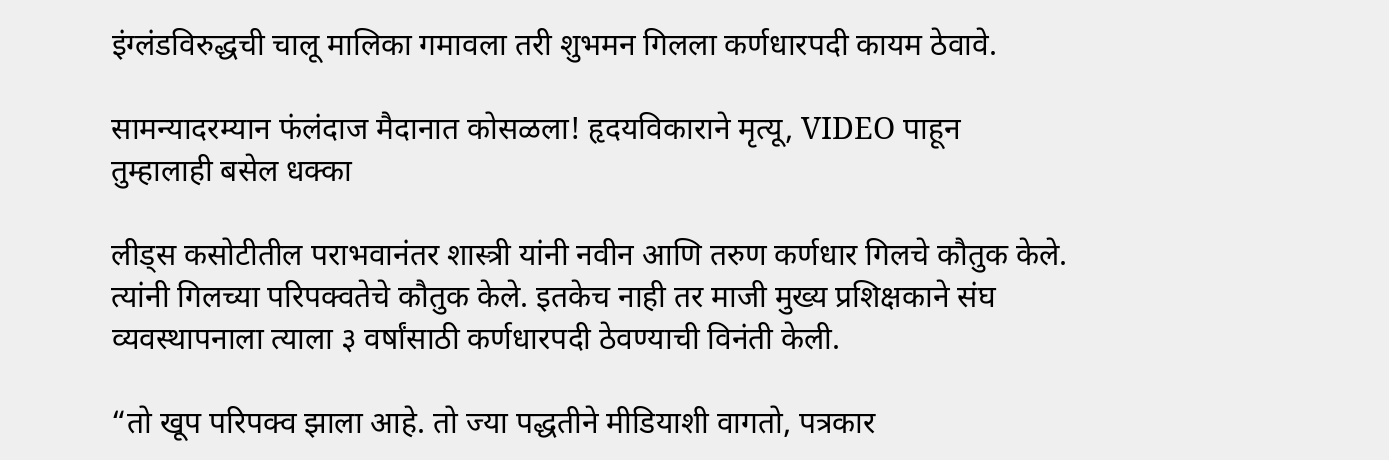इंग्लंडविरुद्धची चालू मालिका गमावला तरी शुभमन गिलला कर्णधारपदी कायम ठेवावे.

सामन्यादरम्यान फंलंदाज मैदानात कोसळला! हृदयविकाराने मृत्यू, VIDEO पाहून तुम्हालाही बसेल धक्का

लीड्स कसोटीतील पराभवानंतर शास्त्री यांनी नवीन आणि तरुण कर्णधार गिलचे कौतुक केले. त्यांनी गिलच्या परिपक्वतेचे कौतुक केले. इतकेच नाही तर माजी मुख्य प्रशिक्षकाने संघ व्यवस्थापनाला त्याला ३ वर्षांसाठी कर्णधारपदी ठेवण्याची विनंती केली.

“तो खूप परिपक्व झाला आहे. तो ज्या पद्धतीने मीडियाशी वागतो, पत्रकार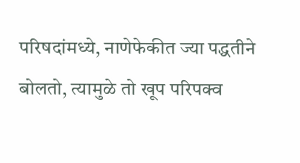परिषदांमध्ये, नाणेफेकीत ज्या पद्धतीने बोलतो, त्यामुळे तो खूप परिपक्व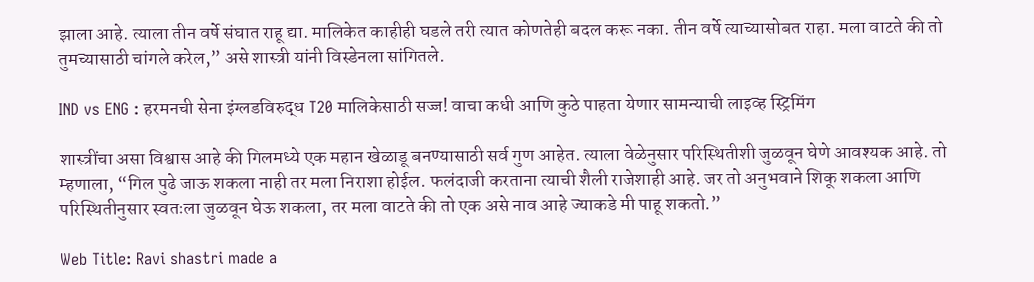झाला आहे. त्याला तीन वर्षे संघात राहू द्या. मालिकेत काहीही घडले तरी त्यात कोणतेही बदल करू नका. तीन वर्षे त्याच्यासोबत राहा. मला वाटते की तो तुमच्यासाठी चांगले करेल,” असे शास्त्री यांनी विस्डेनला सांगितले.

IND vs ENG : हरमनची सेना इंग्लडविरुद्ध T20 मालिकेसाठी सज्ज! वाचा कधी आणि कुठे पाहता येणार सामन्याची लाइव्ह स्ट्रिमिंग

शास्त्रींचा असा विश्वास आहे की गिलमध्ये एक महान खेळाडू बनण्यासाठी सर्व गुण आहेत. त्याला वेळेनुसार परिस्थितीशी जुळवून घेणे आवश्यक आहे. तो म्हणाला, “गिल पुढे जाऊ शकला नाही तर मला निराशा होईल. फलंदाजी करताना त्याची शैली राजेशाही आहे. जर तो अनुभवाने शिकू शकला आणि परिस्थितीनुसार स्वतःला जुळवून घेऊ शकला, तर मला वाटते की तो एक असे नाव आहे ज्याकडे मी पाहू शकतो.”

Web Title: Ravi shastri made a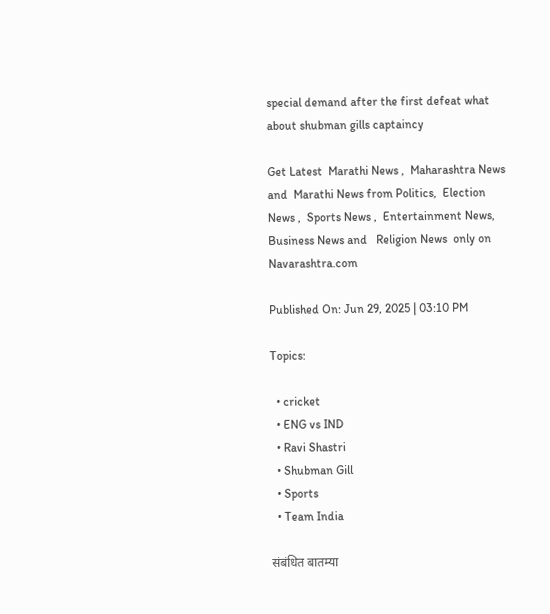special demand after the first defeat what about shubman gills captaincy

Get Latest  Marathi News ,  Maharashtra News and  Marathi News from Politics,  Election News ,  Sports News ,  Entertainment News,  Business News and   Religion News  only on Navarashtra.com

Published On: Jun 29, 2025 | 03:10 PM

Topics:

  • cricket
  • ENG vs IND
  • Ravi Shastri
  • Shubman Gill
  • Sports
  • Team India

संबंधित बातम्या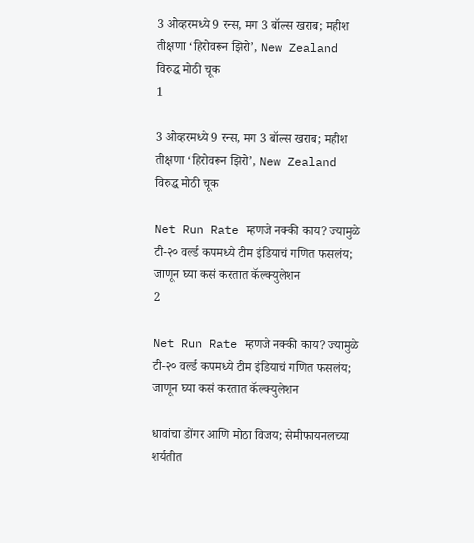3 ओव्हरमध्ये 9 रन्स, मग 3 बॉल्स खराब; महीश तीक्षणा ‘हिरोवरून झिरो’, New Zealand विरुद्ध मोठी चूक
1

3 ओव्हरमध्ये 9 रन्स, मग 3 बॉल्स खराब; महीश तीक्षणा ‘हिरोवरून झिरो’, New Zealand विरुद्ध मोठी चूक

Net Run Rate म्हणजे नक्की काय? ज्यामुळे टी-२० वर्ल्ड कपमध्ये टीम इंडियाचं गणित फसलंय; जाणून घ्या कसं करतात कॅल्क्युलेशन
2

Net Run Rate म्हणजे नक्की काय? ज्यामुळे टी-२० वर्ल्ड कपमध्ये टीम इंडियाचं गणित फसलंय; जाणून घ्या कसं करतात कॅल्क्युलेशन

धावांचा डोंगर आणि मोठा विजय; सेमीफायनलच्या शर्यतीत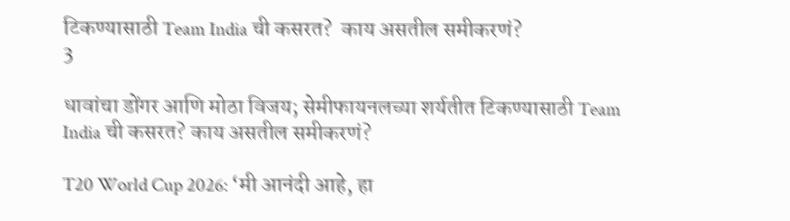टिकण्यासाठी Team India ची कसरत?  काय असतील समीकरणं?
3

धावांचा डोंगर आणि मोठा विजय; सेमीफायनलच्या शर्यतीत टिकण्यासाठी Team India ची कसरत? काय असतील समीकरणं?

T20 World Cup 2026: ‘मी आनंदी आहे, हा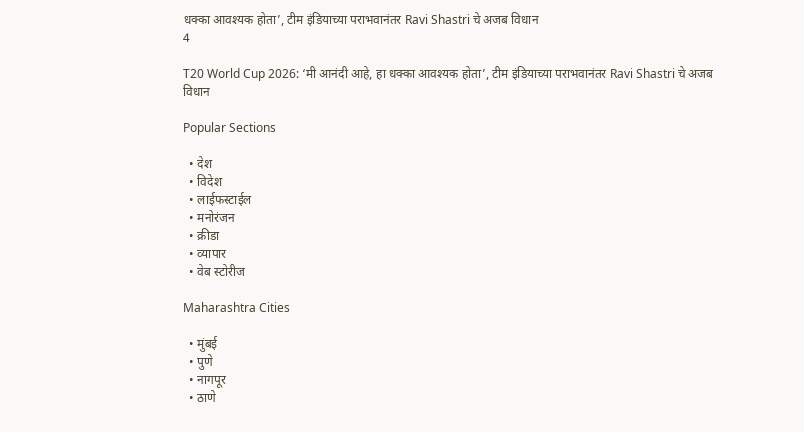धक्का आवश्यक होता’, टीम इंडियाच्या पराभवानंतर Ravi Shastri चे अजब विधान
4

T20 World Cup 2026: ‘मी आनंदी आहे, हा धक्का आवश्यक होता’, टीम इंडियाच्या पराभवानंतर Ravi Shastri चे अजब विधान

Popular Sections

  • देश
  • विदेश
  • लाईफस्टाईल
  • मनोरंजन
  • क्रीडा
  • व्यापार
  • वेब स्टोरीज

Maharashtra Cities

  • मुंबई
  • पुणे
  • नागपूर
  • ठाणे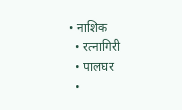• नाशिक
  • रत्नागिरी
  • पालघर
  •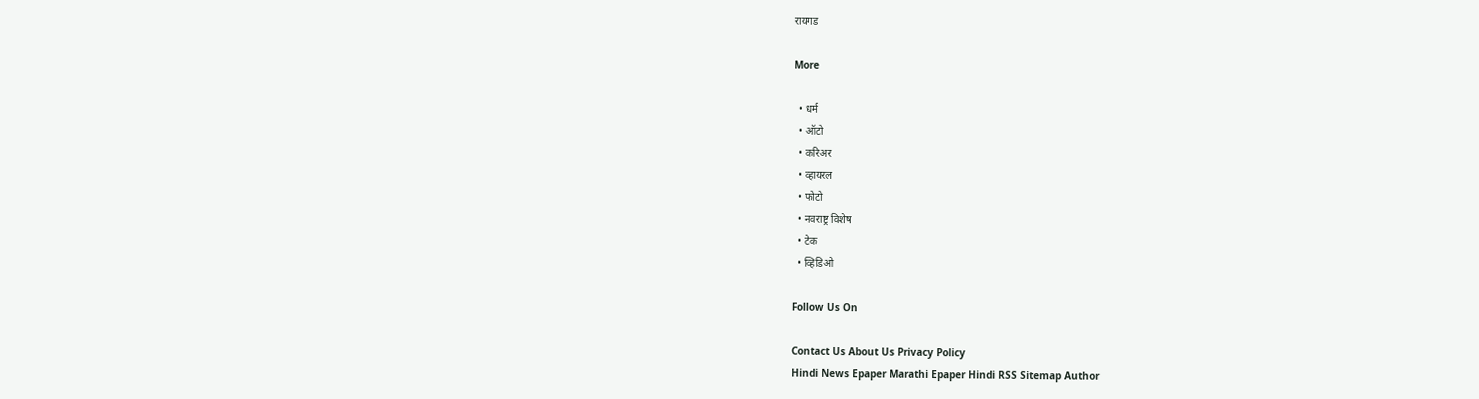रायगड

More

  • धर्म
  • ऑटो
  • करिअर
  • व्हायरल
  • फोटो
  • नवराष्ट्र विशेष
  • टेक
  • व्हिडिओ

Follow Us On

Contact Us About Us Privacy Policy
Hindi News Epaper Marathi Epaper Hindi RSS Sitemap Author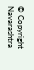© Copyright Navarashtra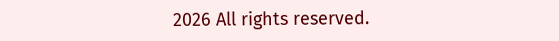2026 All rights reserved.